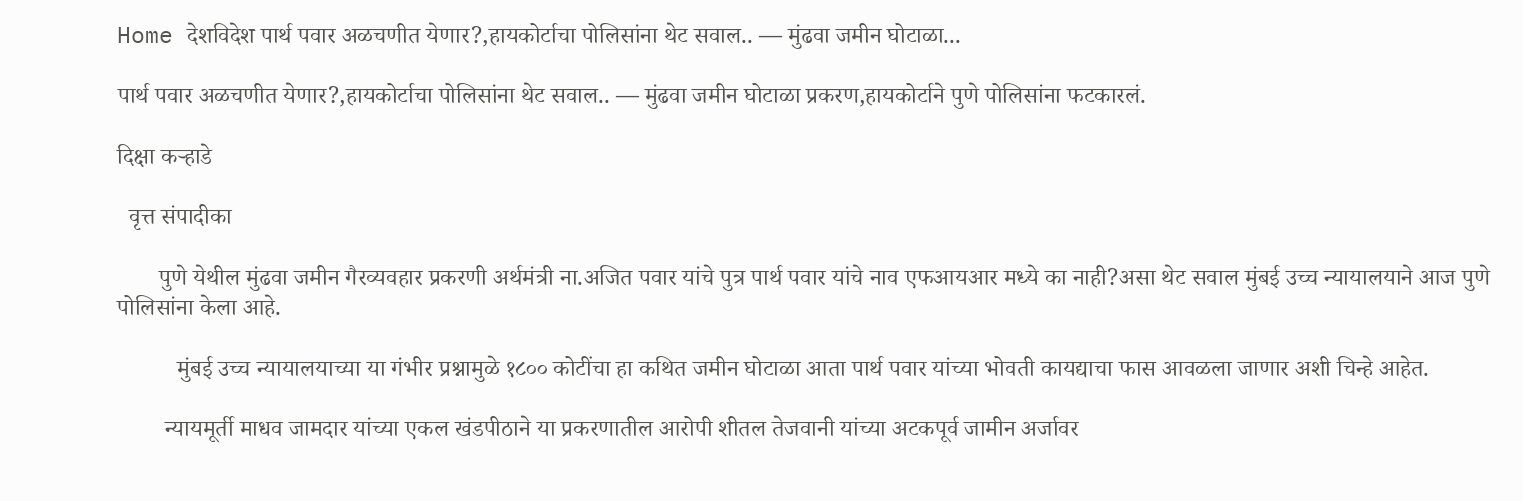Home देशविदेश पार्थ पवार अळचणीत येणार?,हायकोर्टाचा पोलिसांना थेट सवाल.. — मुंढवा जमीन घोटाळा...

पार्थ पवार अळचणीत येणार?,हायकोर्टाचा पोलिसांना थेट सवाल.. — मुंढवा जमीन घोटाळा प्रकरण,हायकोर्टाने पुणे पोलिसांना फटकारलं.

दिक्षा कऱ्हाडे

  वृत्त संपादीका

       पुणे येथील मुंढवा जमीन गैरव्यवहार प्रकरणी अर्थमंत्री ना.अजित पवार यांचे पुत्र पार्थ पवार यांचे नाव एफआयआर मध्ये का नाही?असा थेट सवाल मुंबई उच्च न्यायालयाने आज पुणे पोलिसांना केला आहे.

          मुंबई उच्च न्यायालयाच्या या गंभीर प्रश्नामुळे १८०० कोटींचा हा कथित जमीन घोटाळा आता पार्थ पवार यांच्या भोवती कायद्याचा फास आवळला जाणार अशी चिन्हे आहेत.

        न्यायमूर्ती माधव जामदार यांच्या एकल खंडपीठाने या प्रकरणातील आरोपी शीतल तेजवानी यांच्या अटकपूर्व जामीन अर्जावर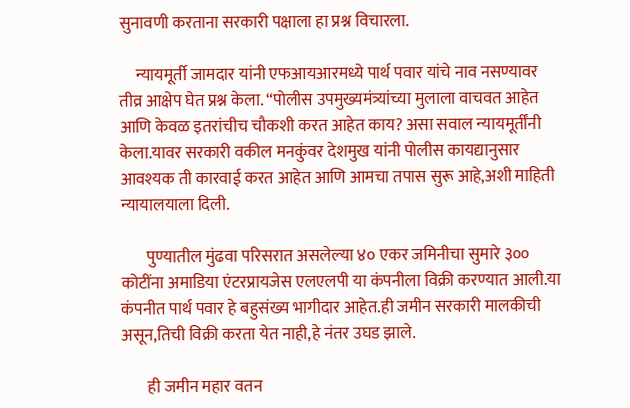सुनावणी करताना सरकारी पक्षाला हा प्रश्न विचारला.

     न्यायमूर्ती जामदार यांनी एफआयआरमध्ये पार्थ पवार यांचे नाव नसण्यावर तीव्र आक्षेप घेत प्रश्न केला. “पोलीस उपमुख्यमंत्र्यांच्या मुलाला वाचवत आहेत आणि केवळ इतरांचीच चौकशी करत आहेत काय? असा सवाल न्यायमूर्तींनी केला.यावर सरकारी वकील मनकुंवर देशमुख यांनी पोलीस कायद्यानुसार आवश्यक ती कारवाई करत आहेत आणि आमचा तपास सुरू आहे,अशी माहिती न्यायालयाला दिली.

        पुण्यातील मुंढवा परिसरात असलेल्या ४० एकर जमिनीचा सुमारे ३०० कोटींना अमाडिया एंटरप्रायजेस एलएलपी या कंपनीला विक्री करण्यात आली.या कंपनीत पार्थ पवार हे बहुसंख्य भागीदार आहेत.ही जमीन सरकारी मालकीची असून,तिची विक्री करता येत नाही,हे नंतर उघड झाले.

        ही जमीन महार वतन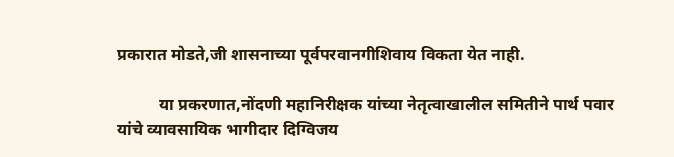प्रकारात मोडते,जी शासनाच्या पूर्वपरवानगीशिवाय विकता येत नाही.

          या प्रकरणात,नोंदणी महानिरीक्षक यांच्या नेतृत्वाखालील समितीने पार्थ पवार यांचे व्यावसायिक भागीदार दिग्विजय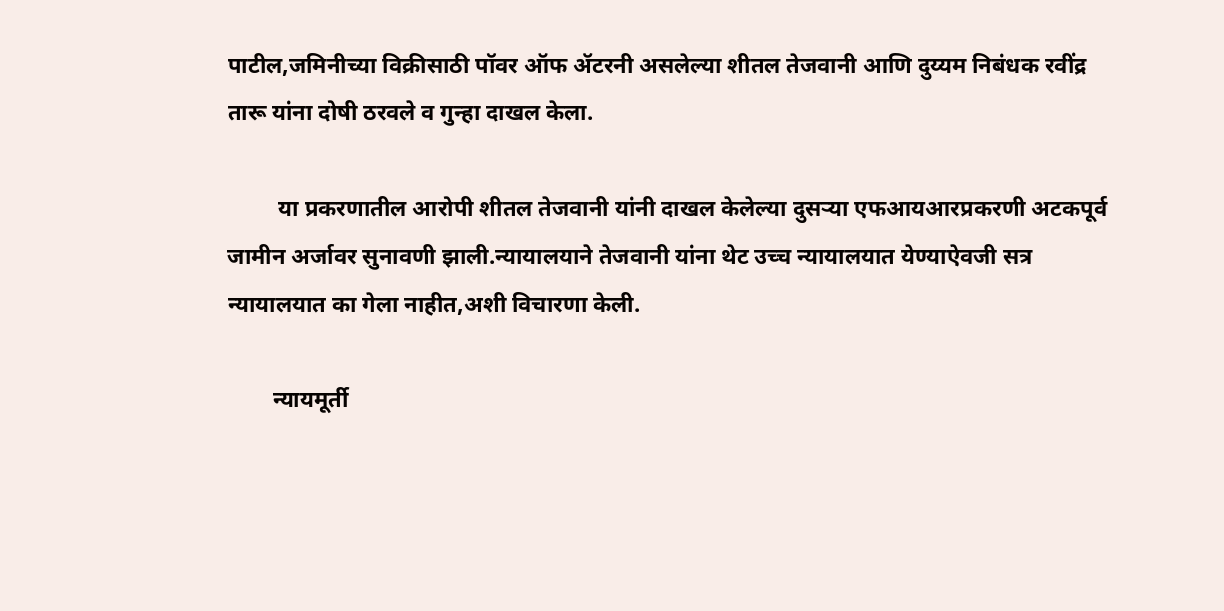पाटील,जमिनीच्या विक्रीसाठी पॉवर ऑफ ॲटरनी असलेल्या शीतल तेजवानी आणि दुय्यम निबंधक रवींद्र तारू यांना दोषी ठरवले व गुन्हा दाखल केला.

         या प्रकरणातील आरोपी शीतल तेजवानी यांनी दाखल केलेल्या दुसऱ्या एफआयआरप्रकरणी अटकपूर्व जामीन अर्जावर सुनावणी झाली.न्यायालयाने तेजवानी यांना थेट उच्च न्यायालयात येण्याऐवजी सत्र न्यायालयात का गेला नाहीत,अशी विचारणा केली.

        न्यायमूर्ती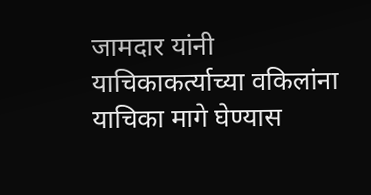जामदार यांनी याचिकाकर्त्याच्या वकिलांना याचिका मागे घेण्यास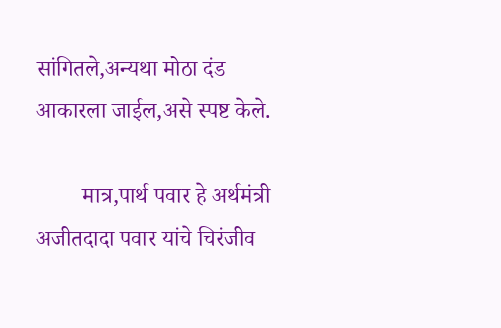सांगितले,अन्यथा मोठा दंड आकारला जाईल,असे स्पष्ट केले.

        मात्र,पार्थ पवार हे अर्थमंत्री अजीतदादा पवार यांचे चिरंजीव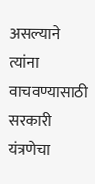असल्याने त्यांना वाचवण्यासाठी सरकारी यंत्रणेचा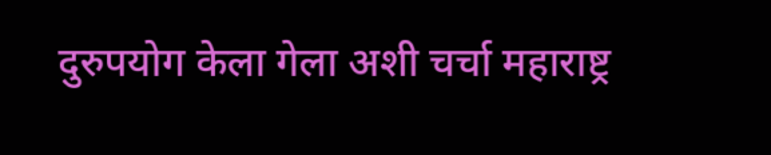दुरुपयोग केला गेला अशी चर्चा महाराष्ट्र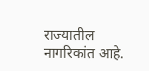राज्यातील नागरिकांत आहे.